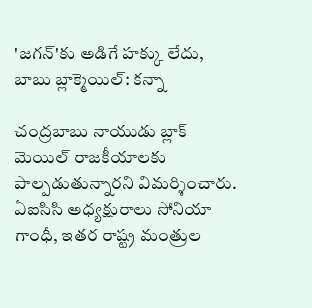'జగన్'కు అడిగే హక్కు లేదు, బాబు బ్లాక్మెయిల్: కన్నా

చంద్రబాబు నాయుడు బ్లాక్ మెయిల్ రాజకీయాలకు పాల్పడుతున్నారని విమర్శించారు. ఏఐసిసి అధ్యక్షురాలు సోనియా గాంధీ, ఇతర రాష్ట్ర మంత్రుల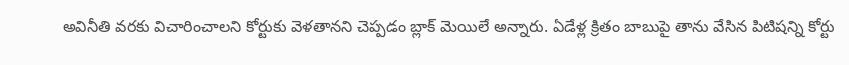అవినీతి వరకు విచారించాలని కోర్టుకు వెళతానని చెప్పడం బ్లాక్ మెయిలే అన్నారు. ఏడేళ్ల క్రితం బాబుపై తాను వేసిన పిటిషన్ని కోర్టు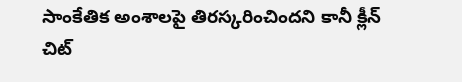సాంకేతిక అంశాలపై తిరస్కరించిందని కానీ క్లీన్ చిట్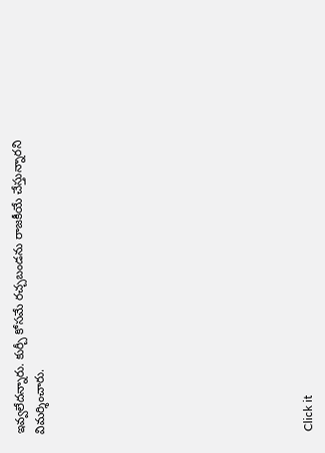ఇవ్వలేదన్నారు. కుర్చీ కోసమే రచ్చబండను రాజకీయే చేస్తున్నారని విమర్శించారు.












Click it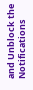and Unblock the Notifications